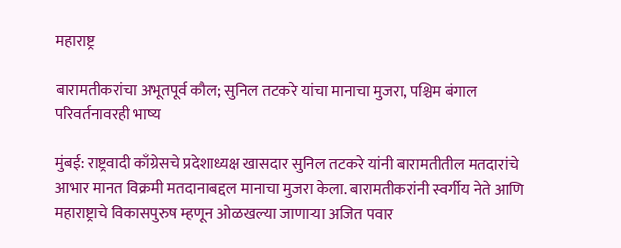महाराष्ट्र

बारामतीकरांचा अभूतपूर्व कौल; सुनिल तटकरे यांचा मानाचा मुजरा, पश्चिम बंगाल परिवर्तनावरही भाष्य

मुंबई: राष्ट्रवादी काँग्रेसचे प्रदेशाध्यक्ष खासदार सुनिल तटकरे यांनी बारामतीतील मतदारांचे आभार मानत विक्रमी मतदानाबद्दल मानाचा मुजरा केला. बारामतीकरांनी स्वर्गीय नेते आणि महाराष्ट्राचे विकासपुरुष म्हणून ओळखल्या जाणाऱ्या अजित पवार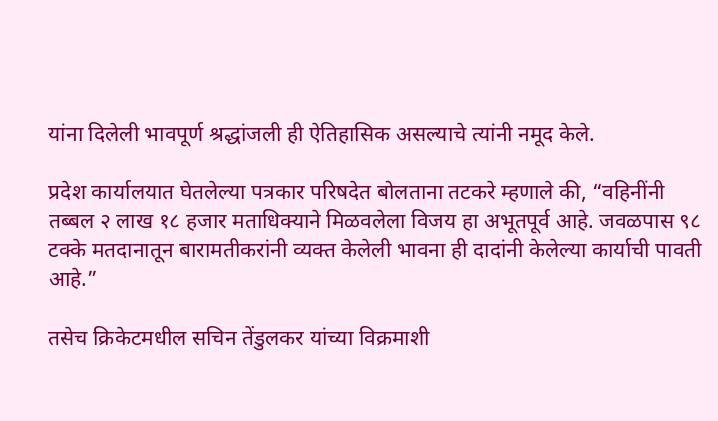यांना दिलेली भावपूर्ण श्रद्धांजली ही ऐतिहासिक असल्याचे त्यांनी नमूद केले.

प्रदेश कार्यालयात घेतलेल्या पत्रकार परिषदेत बोलताना तटकरे म्हणाले की, “वहिनींनी तब्बल २ लाख १८ हजार मताधिक्याने मिळवलेला विजय हा अभूतपूर्व आहे. जवळपास ९८ टक्के मतदानातून बारामतीकरांनी व्यक्त केलेली भावना ही दादांनी केलेल्या कार्याची पावती आहे.”

तसेच क्रिकेटमधील सचिन तेंडुलकर यांच्या विक्रमाशी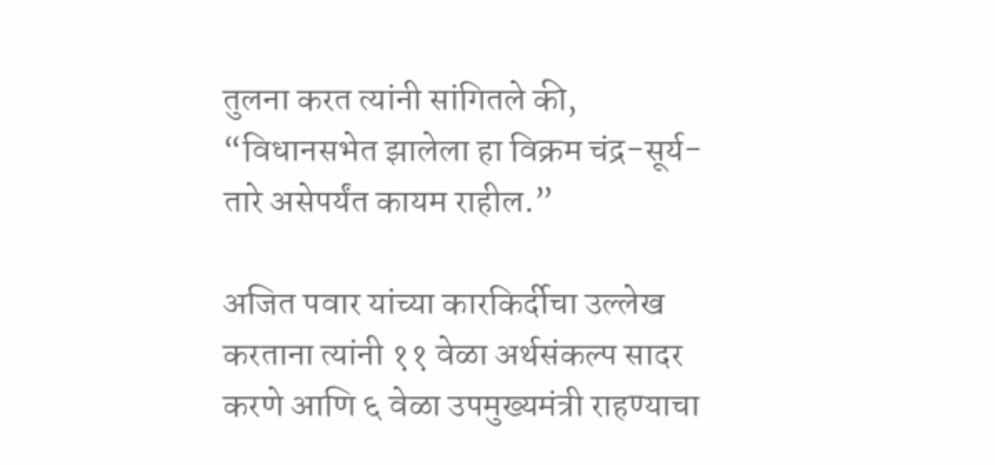तुलना करत त्यांनी सांगितले की, “विधानसभेत झालेला हा विक्रम चंद्र-सूर्य-तारे असेपर्यंत कायम राहील.”

अजित पवार यांच्या कारकिर्दीचा उल्लेख करताना त्यांनी ११ वेळा अर्थसंकल्प सादर करणे आणि ६ वेळा उपमुख्यमंत्री राहण्याचा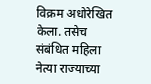विक्रम अधोरेखित केला. तसेच संबंधित महिला नेत्या राज्याच्या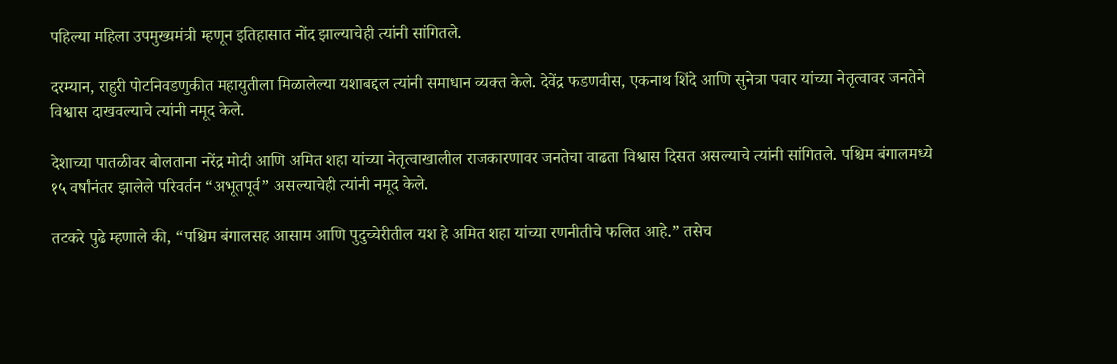पहिल्या महिला उपमुख्यमंत्री म्हणून इतिहासात नोंद झाल्याचेही त्यांनी सांगितले.

दरम्यान, राहुरी पोटनिवडणुकीत महायुतीला मिळालेल्या यशाबद्दल त्यांनी समाधान व्यक्त केले. देवेंद्र फडणवीस, एकनाथ शिंदे आणि सुनेत्रा पवार यांच्या नेतृत्वावर जनतेने विश्वास दाखवल्याचे त्यांनी नमूद केले.

देशाच्या पातळीवर बोलताना नरेंद्र मोदी आणि अमित शहा यांच्या नेतृत्वाखालील राजकारणावर जनतेचा वाढता विश्वास दिसत असल्याचे त्यांनी सांगितले. पश्चिम बंगालमध्ये १५ वर्षांनंतर झालेले परिवर्तन “अभूतपूर्व” असल्याचेही त्यांनी नमूद केले.

तटकरे पुढे म्हणाले की, “पश्चिम बंगालसह आसाम आणि पुदुच्चेरीतील यश हे अमित शहा यांच्या रणनीतीचे फलित आहे.” तसेच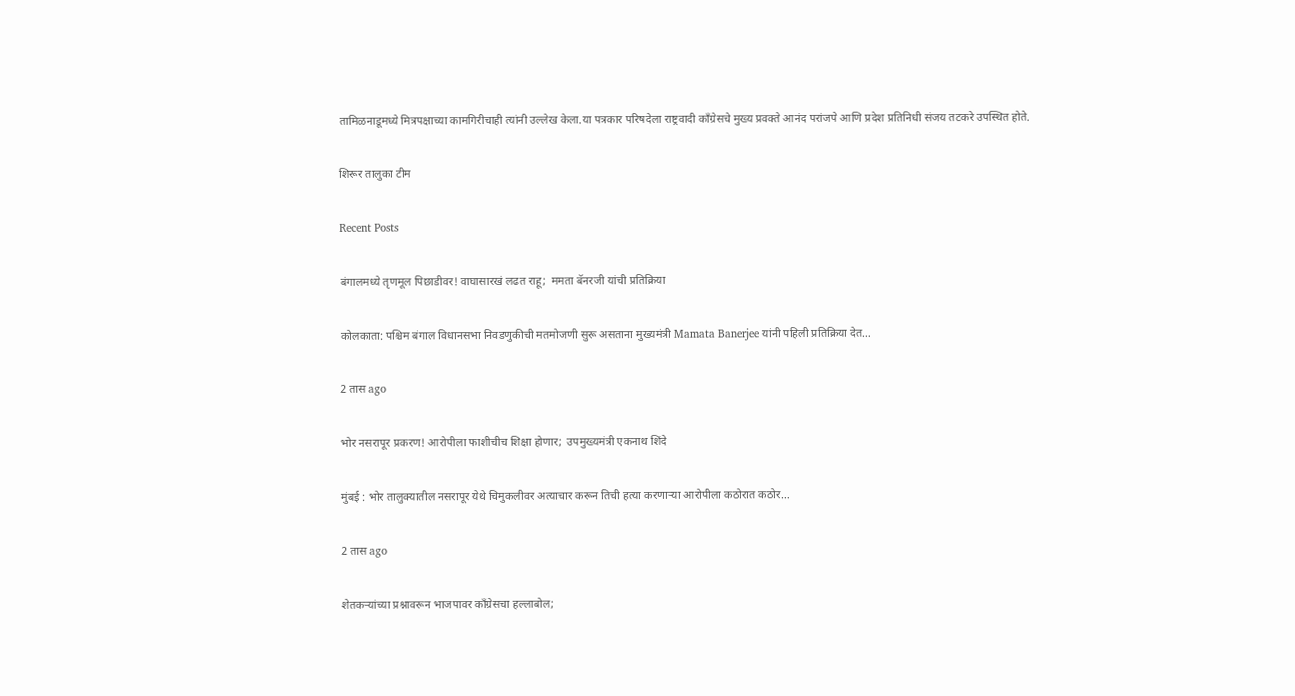तामिळनाडूमध्ये मित्रपक्षाच्या कामगिरीचाही त्यांनी उल्लेख केला.या पत्रकार परिषदेला राष्ट्रवादी काँग्रेसचे मुख्य प्रवक्ते आनंद परांजपे आणि प्रदेश प्रतिनिधी संजय तटकरे उपस्थित होते.

शिरूर तालुका टीम

Recent Posts

बंगालमध्ये तृणमूल पिछाडीवर! वाघासारखं लढत राहू;  ममता बॅनरजी यांची प्रतिक्रिया

कोलकाता: पश्चिम बंगाल विधानसभा निवडणुकीची मतमोजणी सुरू असताना मुख्यमंत्री Mamata Banerjee यांनी पहिली प्रतिक्रिया देत…

2 तास ago

भोर नसरापूर प्रकरण! आरोपीला फाशीचीच शिक्षा होणार;  उपमुख्यमंत्री एकनाथ शिंदे

मुंबई : भोर तालुक्यातील नसरापूर येथे चिमुकलीवर अत्याचार करून तिची हत्या करणाऱ्या आरोपीला कठोरात कठोर…

2 तास ago

शेतकऱ्यांच्या प्रश्नावरून भाजपावर काँग्रेसचा हल्लाबोल;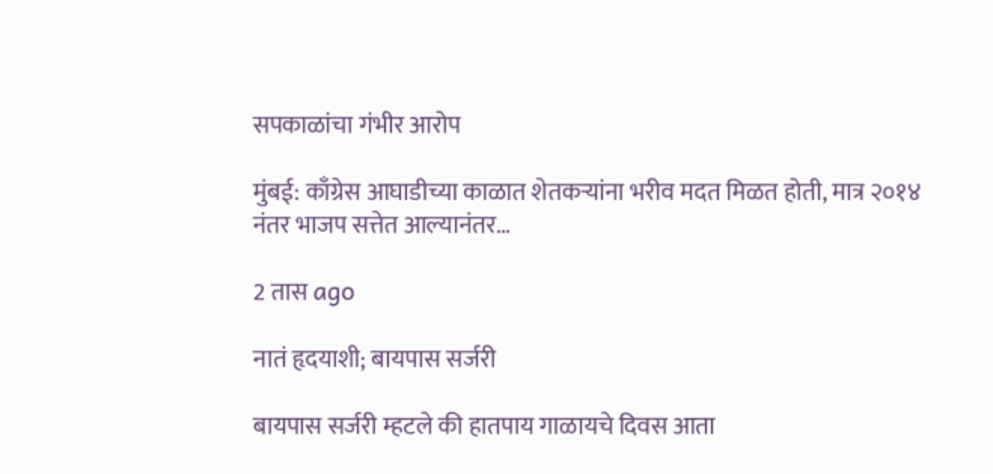सपकाळांचा गंभीर आरोप

मुंबई: काँग्रेस आघाडीच्या काळात शेतकऱ्यांना भरीव मदत मिळत होती, मात्र २०१४ नंतर भाजप सत्तेत आल्यानंतर…

2 तास ago

नातं हृदयाशी; बायपास सर्जरी

बायपास सर्जरी म्हटले की हातपाय गाळायचे दिवस आता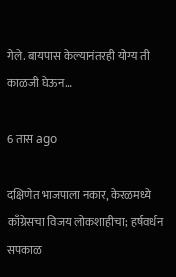गेले. बायपास केल्यानंतरही योग्य ती काळजी घेऊन…

6 तास ago

दक्षिणेत भाजपाला नकार, केरळमध्ये काँग्रेसचा विजय लोकशाहीचा; हर्षवर्धन सपकाळ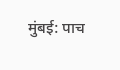मुंबई: पाच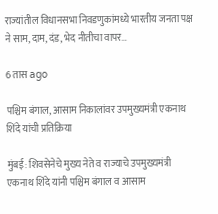राज्यांतील विधानसभा निवडणुकांमध्ये भारतीय जनता पक्ष ने साम, दाम, दंड, भेद नीतीचा वापर…

6 तास ago

पश्चिम बंगाल, आसाम निकालांवर उपमुख्यमंत्री एकनाथ शिंदे यांची प्रतिक्रिया

मुंबई: शिवसेनेचे मुख्य नेते व राज्याचे उपमुख्यमंत्री एकनाथ शिंदे यांनी पश्चिम बंगाल व आसाम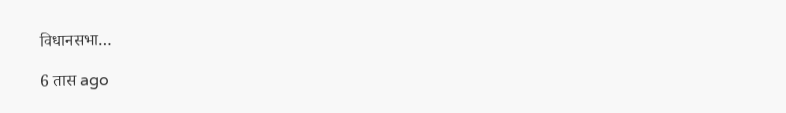विधानसभा…

6 तास ago